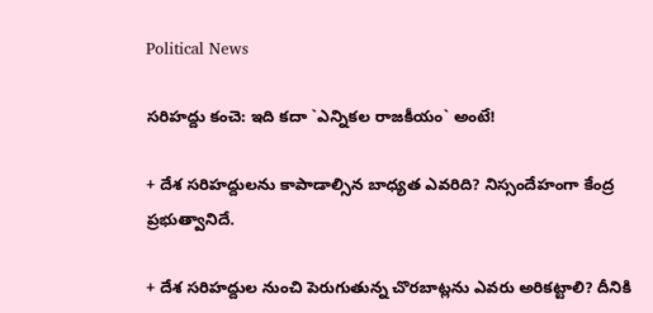Political News

స‌రిహ‌ద్దు కంచె: ఇది క‌దా `ఎన్నిక‌ల‌ రాజ‌కీయం` అంటే!

+ దేశ స‌రిహ‌ద్దులను కాపాడాల్సిన బాధ్య‌త ఎవ‌రిది? నిస్సందేహంగా కేంద్ర ప్ర‌భుత్వానిదే.

+ దేశ స‌రిహ‌ద్దుల నుంచి పెరుగుతున్న చొర‌బాట్ల‌ను ఎవ‌రు అరిక‌ట్టాలి? దీనికి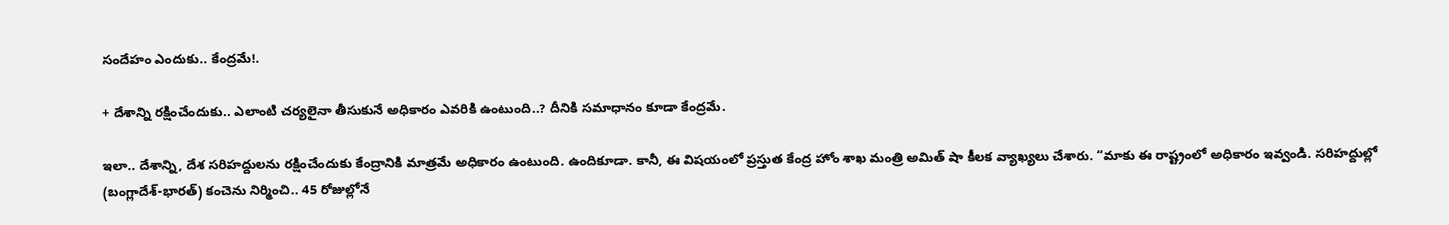సందేహం ఎందుకు.. కేంద్ర‌మే!.

+ దేశాన్ని ర‌క్షించేందుకు.. ఎలాంటి చ‌ర్య‌లైనా తీసుకునే అధికారం ఎవ‌రికి ఉంటుంది..? దీనికి స‌మాధానం కూడా కేంద్ర‌మే.

ఇలా.. దేశాన్ని, దేశ స‌రిహ‌ద్దుల‌ను ర‌క్షించేందుకు కేంద్రానికి మాత్ర‌మే అధికారం ఉంటుంది. ఉందికూడా. కానీ, ఈ విష‌యంలో ప్ర‌స్తుత కేంద్ర హోం శాఖ మంత్రి అమిత్ షా కీల‌క వ్యాఖ్య‌లు చేశారు. “మాకు ఈ రాష్ట్రంలో అధికారం ఇవ్వండి. స‌రిహ‌ద్దుల్లో (బంగ్లాదేశ్‌-భార‌త్‌) కంచెను నిర్మించి.. 45 రోజుల్లోనే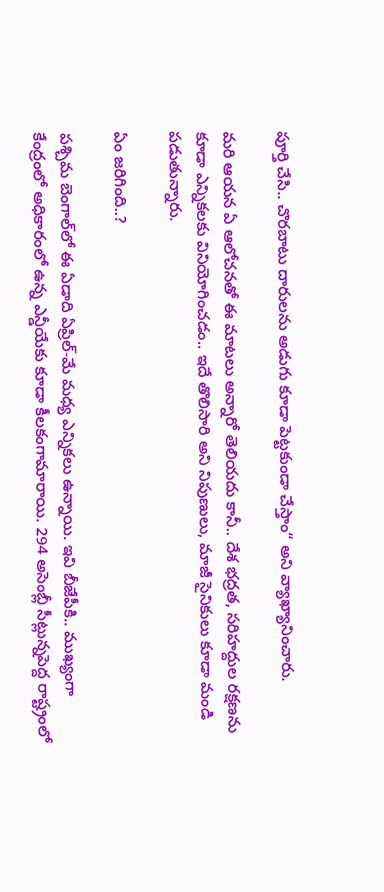పూర్తి చేసి.. చొర‌బాటు దారుల‌ను అడుగు కూడా పెట్ట‌కుండా చేస్తాం“ అని వ్యాఖ్యానించారు.

మ‌రి ఆయ‌న ఏ ఆలోచ‌న‌తో ఈ మాట‌లు అన్నారో తెలియ‌దు కానీ.. దేశ భ‌ద్ర‌త‌, స‌రిహ‌ద్దుల ర‌క్ష‌ణ‌ను కూడా ఎన్నిక‌ల‌కు వినియోగించ‌డం.. ఇదే తొలిసారి అని నిపుణులు, మాజీ సైనికులు కూడా మండి ప‌డుతున్నారు.

ఏం జ‌రిగింది..?

ప‌శ్చిమ బెంగాల్‌లో ఈ ఏడాది ఏప్రిల్‌-మే మ‌ధ్య ఎన్నిక‌లు ఉన్నాయి. ఇవి బీజేపీకి.. ముఖ్యంగా కేంద్రంలో అధికారంలో ఉన్న ఎన్డీయేకు కూడా కీల‌కంగామారాయి. 294 అసెంబ్లీ సీట్లున్నపెద్ద రాష్ట్రంలో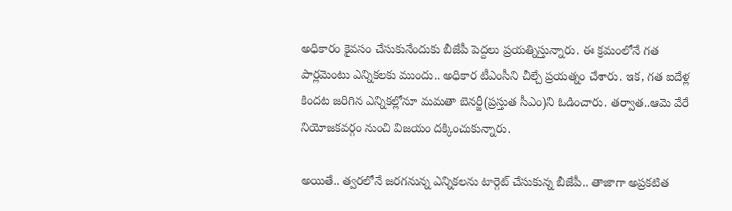అధికారం కైవ‌సం చేసుకునేందుకు బీజేపీ పెద్దలు ప్ర‌య‌త్నిస్తున్నారు. ఈ క్ర‌మంలోనే గ‌త పార్ల‌మెంటు ఎన్నిక‌ల‌కు ముందు.. అధికార టీఎంసీని చీల్చే ప్ర‌య‌త్నం చేశారు. ఇక‌, గ‌త ఐదేళ్ల కింద‌ట జ‌రిగిన ఎన్నిక‌ల్లోనూ మ‌మ‌తా బెన‌ర్జీ(ప్ర‌స్తుత సీఎం)ని ఓడించారు. త‌ర్వాత‌..ఆమె వేరే నియోజ‌క‌వ‌ర్గం నుంచి విజ‌యం ద‌క్కించుకున్నారు.

అయితే.. త్వ‌ర‌లోనే జ‌ర‌గ‌నున్న ఎన్నిక‌ల‌ను టార్గెట్ చేసుకున్న బీజేపీ.. తాజాగా అప్ర‌క‌టిత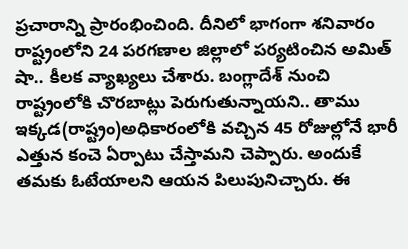ప్ర‌చారాన్ని ప్రారంభించింది. దీనిలో భాగంగా శ‌నివారం రాష్ట్రంలోని 24 ప‌ర‌గ‌ణాల జిల్లాలో ప‌ర్య‌టించిన అమిత్ షా.. కీల‌క వ్యాఖ్య‌లు చేశారు. బంగ్లాదేశ్ నుంచి రాష్ట్రంలోకి చొర‌బాట్లు పెరుగుతున్నాయ‌ని.. తాము ఇక్క‌డ(రాష్ట్రం)అధికారంలోకి వ‌చ్చిన 45 రోజుల్లోనే భారీ ఎత్తున కంచె ఏర్పాటు చేస్తామ‌ని చెప్పారు. అందుకే త‌మ‌కు ఓటేయాల‌ని ఆయ‌న పిలుపునిచ్చారు. ఈ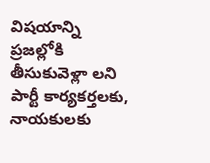విష‌యాన్ని ప్ర‌జ‌ల్లోకి తీసుకువెళ్లా ల‌ని పార్టీ కార్య‌క‌ర్త‌ల‌కు, నాయ‌కుల‌కు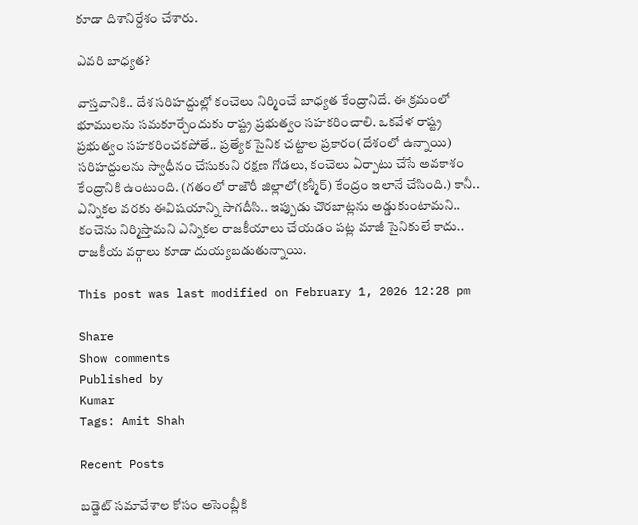కూడా దిశానిర్దేశం చేశారు.

ఎవ‌రి బాధ్య‌త‌?

వాస్త‌వానికి.. దేశ స‌రిహ‌ద్దుల్లో కంచెలు నిర్మించే బాధ్య‌త కేంద్రానిదే. ఈ క్ర‌మంలో భూముల‌ను స‌మ‌కూర్చేందుకు రాష్ట్ర ప్ర‌భుత్వం స‌హ‌క‌రించాలి. ఒక‌వేళ రాష్ట్ర ప్ర‌భుత్వం స‌హ‌క‌రించ‌క‌పోతే.. ప్ర‌త్యేక సైనిక చ‌ట్టాల ప్ర‌కారం(దేశంలో ఉన్నాయి) స‌రిహ‌ద్దుల‌ను స్వాధీనం చేసుకుని ర‌క్ష‌ణ గోడ‌లు, కంచెలు ఏర్పాటు చేసే అవ‌కాశం కేంద్రానికి ఉంటుంది. (గ‌తంలో రాజౌరీ జిల్లాలో(క‌శ్మీర్‌) కేంద్రం ఇలానే చేసింది.) కానీ.. ఎన్నిక‌ల వ‌ర‌కు ఈవిష‌యాన్ని సాగ‌దీసి.. ఇప్పుడు చొర‌బాట్ల‌ను అడ్డుకుంటామ‌ని.. కంచెను నిర్మిస్తామ‌ని ఎన్నిక‌ల రాజ‌కీయాలు చేయ‌డం ప‌ట్ల మాజీ సైనికులే కాదు.. రాజ‌కీయ వ‌ర్గాలు కూడా దుయ్య‌బ‌డుతున్నాయి.

This post was last modified on February 1, 2026 12:28 pm

Share
Show comments
Published by
Kumar
Tags: Amit Shah

Recent Posts

బ‌డ్జెట్ స‌మావేశాల‌ కోసం అసెంబ్లీకి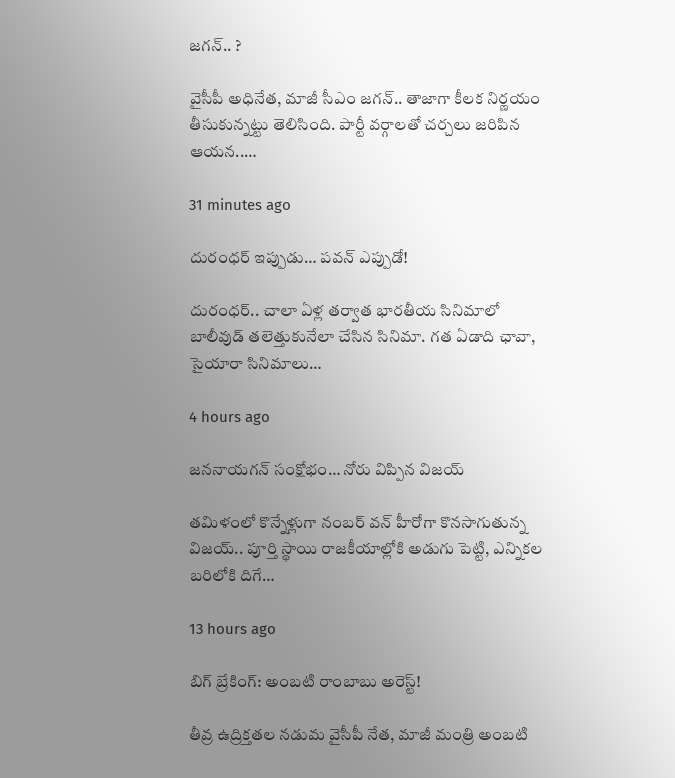జ‌గ‌న్‌.. ?

వైసీపీ అధినేత‌, మాజీ సీఎం జ‌గ‌న్‌.. తాజాగా కీల‌క నిర్ణ‌యం తీసుకున్న‌ట్టు తెలిసింది. పార్టీ వ‌ర్గాలతో చ‌ర్చ‌లు జ‌రిపిన ఆయ‌న‌..…

31 minutes ago

దురంధ‌ర్ ఇప్పుడు… పవన్ ఎప్పుడో!

దురంధ‌ర్‌.. చాలా ఏళ్ల త‌ర్వాత భార‌తీయ సినిమాలో బాలీవుడ్ త‌లెత్తుకునేలా చేసిన సినిమా. గ‌త ఏడాది ఛావా, సైయారా సినిమాలు…

4 hours ago

జ‌న‌నాయ‌గ‌న్ సంక్షోభం… నోరు విప్పిన విజ‌య్

త‌మిళంలో కొన్నేళ్లుగా నంబ‌ర్ వ‌న్ హీరోగా కొన‌సాగుతున్న విజ‌య్.. పూర్తి స్థాయి రాజ‌కీయాల్లోకి అడుగు పెట్టి, ఎన్నిక‌ల బ‌రిలోకి దిగే…

13 hours ago

బిగ్ బ్రేకింగ్: అంబటి రాంబాబు అరెస్ట్!

తీవ్ర ఉద్రిక్తతల నడుమ వైసీపీ నేత, మాజీ మంత్రి అంబటి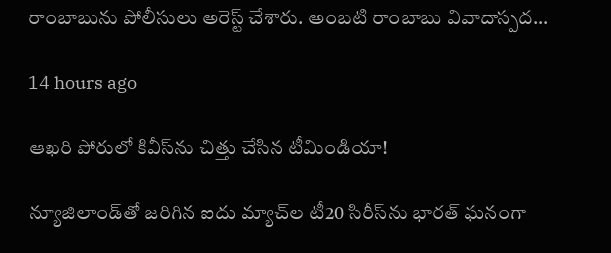రాంబాబును పోలీసులు అరెస్ట్ చేశారు. అంబటి రాంబాబు వివాదాస్పద…

14 hours ago

ఆఖరి పోరులో కివీస్‌ను చిత్తు చేసిన టీమిండియా!

న్యూజిలాండ్‌తో జరిగిన ఐదు మ్యాచ్‌ల టీ20 సిరీస్‌ను భారత్ ఘనంగా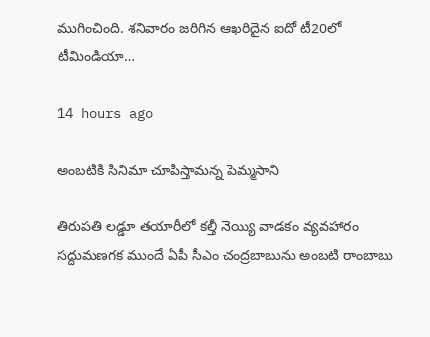ముగించింది. శనివారం జరిగిన ఆఖరిదైన ఐదో టీ20లో టీమిండియా…

14 hours ago

అంబటికి సినిమా చూపిస్తామన్న పెమ్మసాని

తిరుపతి లడ్డూ తయారీలో కల్తీ నెయ్యి వాడకం వ్యవహారం సద్దుమణగక ముందే ఏపీ సీఎం చంద్రబాబును అంబటి రాంబాబు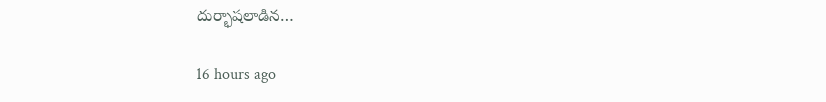దుర్భాషలాడిన…

16 hours ago